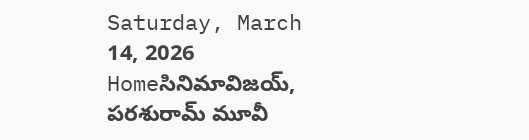Saturday, March 14, 2026
Homeసినిమావిజయ్, పరశురామ్ మూవీ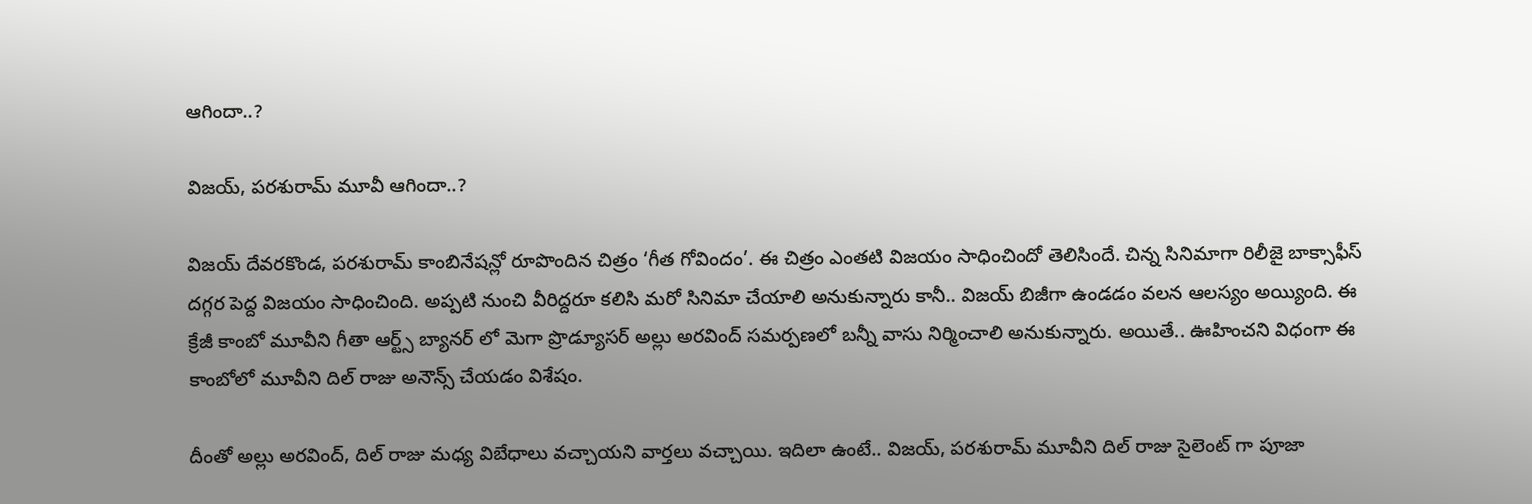ఆగిందా..?

విజయ్, పరశురామ్ మూవీ ఆగిందా..?

విజయ్ దేవరకొండ, పరశురామ్ కాంబినేషన్లో రూపొందిన చిత్రం ‘గీత గోవిందం’. ఈ చిత్రం ఎంతటి విజయం సాధించిందో తెలిసిందే. చిన్న సినిమాగా రిలీజై బాక్సాఫీస్ దగ్గర పెద్ద విజయం సాధించింది. అప్పటి నుంచి వీరిద్దరూ కలిసి మరో సినిమా చేయాలి అనుకున్నారు కానీ.. విజయ్ బిజీగా ఉండడం వలన ఆలస్యం అయ్యింది. ఈ క్రేజీ కాంబో మూవీని గీతా ఆర్ట్స్ బ్యానర్ లో మెగా ప్రొడ్యూసర్ అల్లు అరవింద్ సమర్పణలో బన్నీ వాసు నిర్మించాలి అనుకున్నారు. అయితే.. ఊహించని విధంగా ఈ కాంబోలో మూవీని దిల్ రాజు అనౌన్స్ చేయడం విశేషం.

దీంతో అల్లు అరవింద్, దిల్ రాజు మధ్య విబేధాలు వచ్చాయని వార్తలు వచ్చాయి. ఇదిలా ఉంటే.. విజయ్, పరశురామ్ మూవీని దిల్ రాజు సైలెంట్ గా పూజా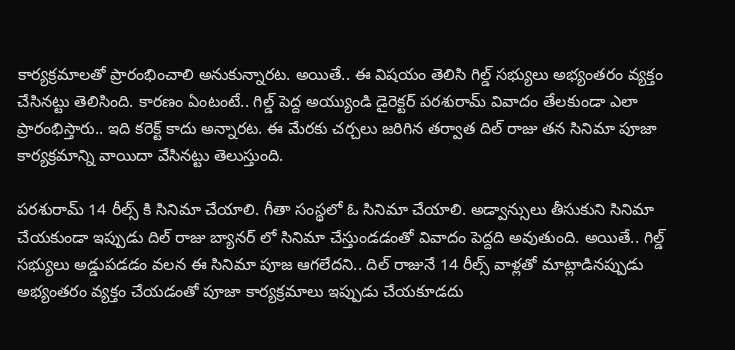కార్యక్రమాలతో ప్రారంభించాలి అనుకున్నారట. అయితే.. ఈ విషయం తెలిసి గిల్డ్ సభ్యులు అభ్యంతరం వ్యక్తం చేసినట్టు తెలిసింది. కారణం ఏంటంటే.. గిల్డ్ పెద్ద అయ్యుండి డైరెక్టర్ పరశురామ్ వివాదం తేలకుండా ఎలా ప్రారంభిస్తారు.. ఇది కరెక్ట్ కాదు అన్నారట. ఈ మేరకు చర్చలు జరిగిన తర్వాత దిల్ రాజు తన సినిమా పూజా కార్యక్రమాన్ని వాయిదా వేసినట్టు తెలుస్తుంది.

పరశురామ్ 14 రీల్స్ కి సినిమా చేయాలి. గీతా సంస్థలో ఓ సినిమా చేయాలి. అడ్వాన్సులు తీసుకుని సినిమా చేయకుండా ఇప్పుడు దిల్ రాజు బ్యానర్ లో సినిమా చేస్తుండడంతో వివాదం పెద్దది అవుతుంది. అయితే.. గిల్డ్ సభ్యులు అడ్డుపడడం వలన ఈ సినిమా పూజ ఆగలేదని.. దిల్ రాజునే 14 రీల్స్ వాళ్లతో మాట్లాడినప్పుడు అభ్యంతరం వ్యక్తం చేయడంతో పూజా కార్యక్రమాలు ఇప్పుడు చేయకూడదు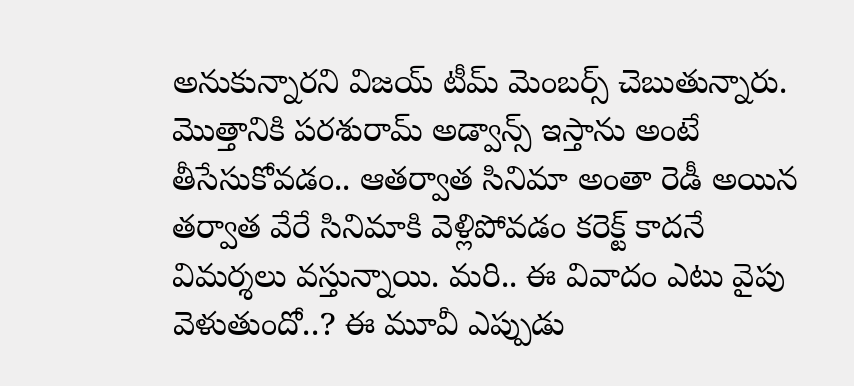అనుకున్నారని విజయ్ టీమ్ మెంబర్స్ చెబుతున్నారు. మొత్తానికి పరశురామ్ అడ్వాన్స్ ఇస్తాను అంటే తీసేసుకోవడం.. ఆతర్వాత సినిమా అంతా రెడీ అయిన తర్వాత వేరే సినిమాకి వెళ్లిపోవడం కరెక్ట్ కాదనే విమర్శలు వస్తున్నాయి. మరి.. ఈ వివాదం ఎటు వైపు వెళుతుందో..? ఈ మూవీ ఎప్పుడు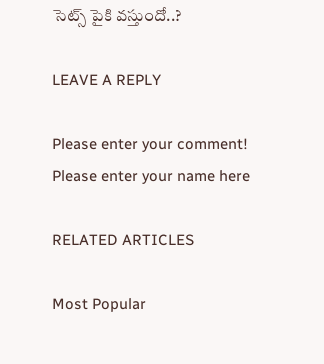సెట్స్ పైకి వస్తుందో..?

LEAVE A REPLY

Please enter your comment!
Please enter your name here

RELATED ARTICLES

Most Popular